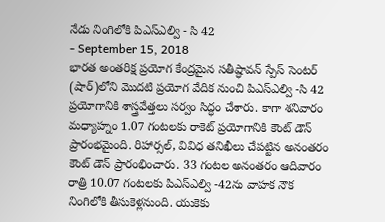నేడు నింగిలోకి పిఎస్ఎల్వి - సి 42
- September 15, 2018
భారత అంతరిక్ష ప్రయోగ కేంద్రమైన సతీష్ధావన్ స్పేస్ సెంటర్ (షార్)లోని మొదటి ప్రయోగ వేదిక నుంచి పిఎస్ఎల్వి -సి 42 ప్రయోగానికి శాస్త్రవేత్తలు సర్వం సిద్ధం చేశారు. కాగా శనివారం మధ్యాహ్నం 1.07 గంటలకు రాకెట్ ప్రయోగానికి కౌంట్ డౌన్ ప్రారంభమైంది. రిహార్సల్, వివిధ తనిఖీలు చేపట్టిన అనంతరం కౌంట్ డౌన్ ప్రారంభించారు. 33 గంటల అనంతరం ఆదివారం రాత్రి 10.07 గంటలకు పిఎస్ఎల్వి -42ను వాహక నౌక నింగిలోకి తీసుకెళ్లనుంది. యుకెకు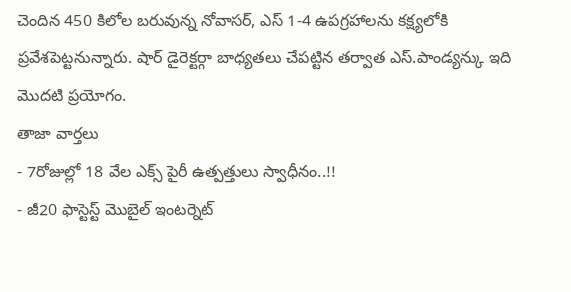చెందిన 450 కిలోల బరువున్న నోవాసర్, ఎస్ 1-4 ఉపగ్రహాలను కక్ష్యలోకి ప్రవేశపెట్టనున్నారు. షార్ డైరెక్టర్గా బాధ్యతలు చేపట్టిన తర్వాత ఎస్.పాండ్యన్కు ఇది మొదటి ప్రయోగం.
తాజా వార్తలు
- 7రోజుల్లో 18 వేల ఎక్స్ పైరీ ఉత్పత్తులు స్వాధీనం..!!
- జీ20 ఫాస్టెస్ట్ మొబైల్ ఇంటర్నెట్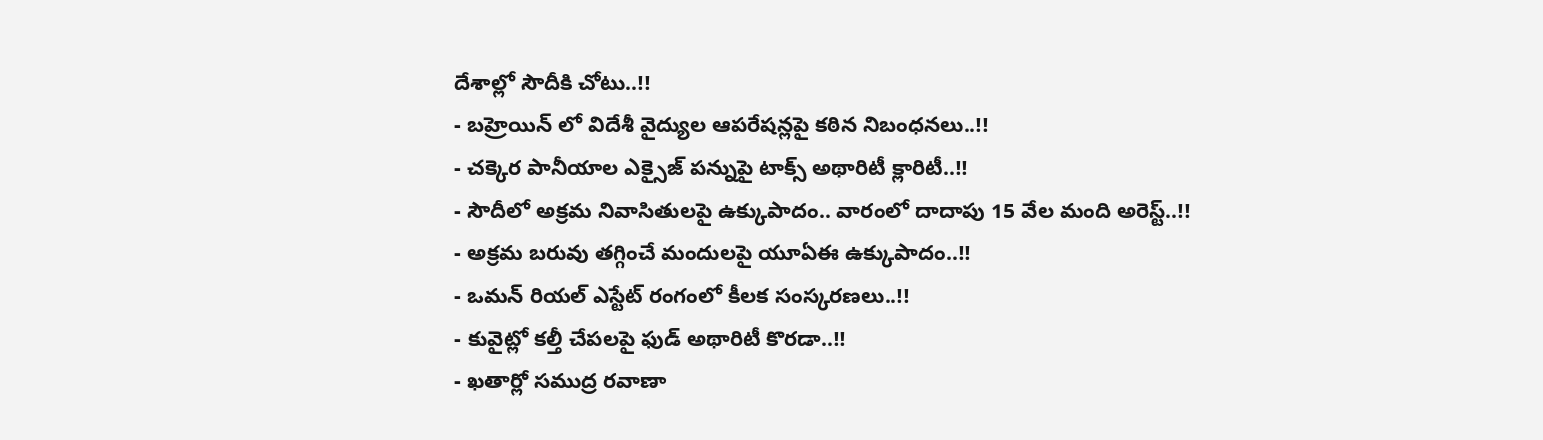దేశాల్లో సౌదీకి చోటు..!!
- బహ్రెయిన్ లో విదేశీ వైద్యుల ఆపరేషన్లపై కఠిన నిబంధనలు..!!
- చక్కెర పానీయాల ఎక్సైజ్ పన్నుపై టాక్స్ అథారిటీ క్లారిటీ..!!
- సౌదీలో అక్రమ నివాసితులపై ఉక్కుపాదం.. వారంలో దాదాపు 15 వేల మంది అరెస్ట్..!!
- అక్రమ బరువు తగ్గించే మందులపై యూఏఈ ఉక్కుపాదం..!!
- ఒమన్ రియల్ ఎస్టేట్ రంగంలో కీలక సంస్కరణలు..!!
- కువైట్లో కల్తీ చేపలపై ఫుడ్ అథారిటీ కొరడా..!!
- ఖతార్లో సముద్ర రవాణా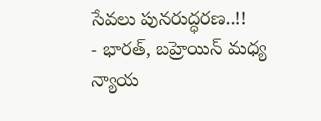సేవలు పునరుద్ధరణ..!!
- భారత్, బహ్రెయిన్ మధ్య న్యాయ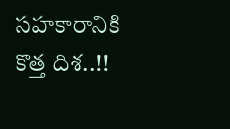సహకారానికి కొత్త దిశ..!!